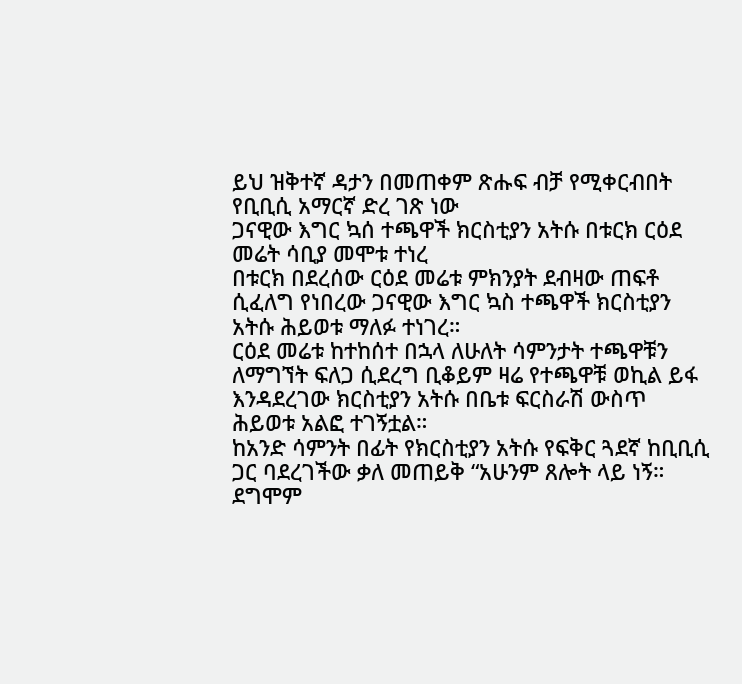ይህ ዝቅተኛ ዳታን በመጠቀም ጽሑፍ ብቻ የሚቀርብበት የቢቢሲ አማርኛ ድረ ገጽ ነው
ጋናዊው እግር ኳሰ ተጫዋች ክርስቲያን አትሱ በቱርክ ርዕደ መሬት ሳቢያ መሞቱ ተነረ
በቱርክ በደረሰው ርዕደ መሬቱ ምክንያት ደብዛው ጠፍቶ ሲፈለግ የነበረው ጋናዊው እግር ኳስ ተጫዋች ክርስቲያን አትሱ ሕይወቱ ማለፉ ተነገረ።
ርዕደ መሬቱ ከተከሰተ በኋላ ለሁለት ሳምንታት ተጫዋቹን ለማግኘት ፍለጋ ሲደረግ ቢቆይም ዛሬ የተጫዋቹ ወኪል ይፋ እንዳደረገው ክርስቲያን አትሱ በቤቱ ፍርስራሽ ውስጥ ሕይወቱ አልፎ ተገኝቷል።
ከአንድ ሳምንት በፊት የክርስቲያን አትሱ የፍቅር ጓደኛ ከቢቢሲ ጋር ባደረገችው ቃለ መጠይቅ “አሁንም ጸሎት ላይ ነኝ። ደግሞም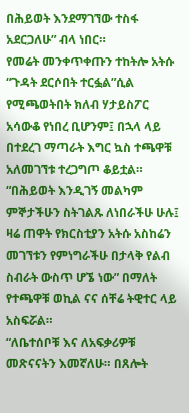በሕይወት እንደማገኘው ተስፋ አደርጋለሁ” ብላ ነበር።
የመሬት መንቀጥቀጡን ተከትሎ አትሱ “ጉዳት ደርሶበት ተርፏል”ሲል የሚጫወትበት ክለብ ሃታይስፖር አሳውቆ የነበረ ቢሆንም፤ በኋላ ላይ በተደረገ ማጣራት እግር ኳስ ተጫዋቹ አለመገኘቱ ተረጋግጦ ቆይቷል።
“በሕይወት እንዲገኝ መልካም ምኞታችሁን ስትገልጹ ለነበራችሁ ሁሉ፤ ዛሬ ጠዋት የክርስቲያን አትሱ አስከሬን መገኘቱን የምነግራችሁ በታላቅ የልብ ስብራት ውስጥ ሆኜ ነው” በማለት የተጫዋቹ ወኪል ናና ሰቸሬ ትዊተር ላይ አስፍሯል።
“ለቤተሰቦቹ እና ለአፍቃሪዎቹ መጽናናትን እመኛለሁ። በጸሎት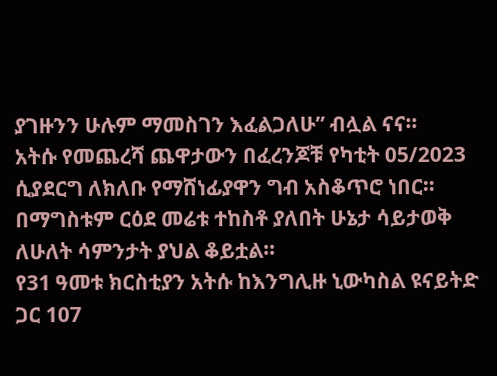ያገዙንን ሁሉም ማመስገን እፈልጋለሁ” ብሏል ናና።
አትሱ የመጨረሻ ጨዋታውን በፈረንጆቹ የካቲት 05/2023 ሲያደርግ ለክለቡ የማሸነፊያዋን ግብ አስቆጥሮ ነበር። በማግስቱም ርዕደ መሬቱ ተከስቶ ያለበት ሁኔታ ሳይታወቅ ለሁለት ሳምንታት ያህል ቆይቷል።
የ31 ዓመቱ ክርስቲያን አትሱ ከእንግሊዙ ኒውካስል ዩናይትድ ጋር 107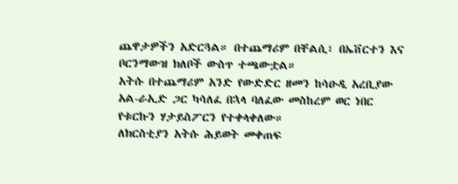ጨዋታዎችን አድርጓል። በተጨማሪም በቸልሲ፣ በኤቨርተን እና ቦርንማውዝ ክለቦች ውስጥ ተጫውቷል።
አትሱ በተጨማሪም አንድ የውድድር ዘመን ከሳዑዲ አረቢያው አል-ራኢድ ጋር ካሳለፈ በኋላ ባለፈው መስከረም ወር ነበር የቱርኩን ሃታይስፖርን የተቀላቀለው።
ለክርስቲያን አትሱ ሕይወት መቀጠፍ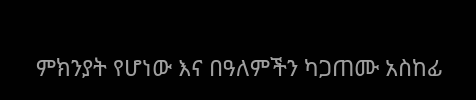ምክንያት የሆነው እና በዓለምችን ካጋጠሙ አስከፊ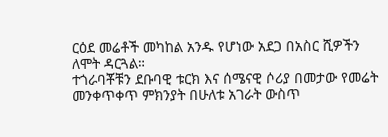ርዕደ መሬቶች መካከል አንዱ የሆነው አደጋ በአስር ሺዎችን ለሞት ዳርጓል።
ተጎራባቾቹን ደቡባዊ ቱርክ እና ሰሜናዊ ሶሪያ በመታው የመሬት መንቀጥቀጥ ምክንያት በሁለቱ አገራት ውስጥ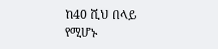ከ40 ሺህ በላይ የሚሆኑ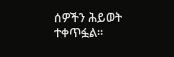ሰዎችን ሕይወት ተቀጥፏል።